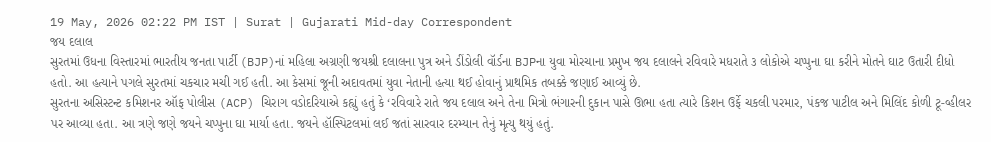19 May, 2026 02:22 PM IST | Surat | Gujarati Mid-day Correspondent
જય દલાલ
સુરતમાં ઉધના વિસ્તારમાં ભારતીય જનતા પાર્ટી (BJP)નાં મહિલા અગ્રણી જયશ્રી દલાલના પુત્ર અને ડીંડોલી વૉર્ડના BJPના યુવા મોરચાના પ્રમુખ જય દલાલને રવિવારે મધરાતે ૩ લોકોએ ચપ્પુના ઘા કરીને મોતને ઘાટ ઉતારી દીધો હતો. આ હત્યાને પગલે સુરતમાં ચકચાર મચી ગઈ હતી. આ કેસમાં જૂની અદાવતમાં યુવા નેતાની હત્યા થઈ હોવાનું પ્રાથમિક તબક્કે જણાઈ આવ્યું છે.
સુરતના અસિસ્ટન્ટ કમિશનર ઑફ પોલીસ (ACP) ચિરાગ વડોદરિયાએ કહ્યું હતું કે ‘રવિવારે રાતે જય દલાલ અને તેના મિત્રો ભંગારની દુકાન પાસે ઊભા હતા ત્યારે કિશન ઉર્ફે ચકલી પરમાર, પંકજ પાટીલ અને મિલિંદ કોળી ટૂ-વ્હીલર પર આવ્યા હતા. આ ત્રણે જણે જયને ચપ્પુના ઘા માર્યા હતા. જયને હૉસ્પિટલમાં લઈ જતાં સારવાર દરમ્યાન તેનું મૃત્યુ થયું હતું.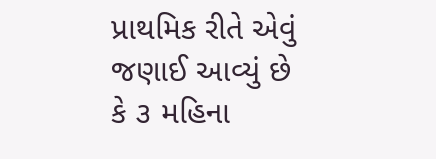પ્રાથમિક રીતે એવું જણાઈ આવ્યું છે કે ૩ મહિના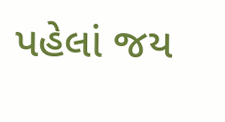પહેલાં જય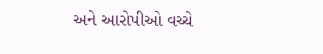અને આરોપીઓ વચ્ચે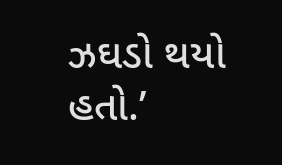ઝઘડો થયો હતો.’